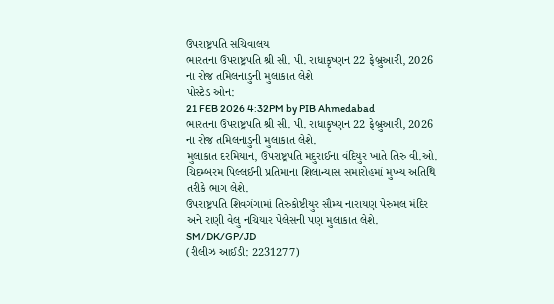ઉપરાષ્ટ્રપતિ સચિવાલય
ભારતના ઉપરાષ્ટ્રપતિ શ્રી સી. પી. રાધાકૃષ્ણન 22 ફેબ્રુઆરી, 2026 ના રોજ તમિલનાડુની મુલાકાત લેશે
પોસ્ટેડ ઓન:
21 FEB 2026 4:32PM by PIB Ahmedabad
ભારતના ઉપરાષ્ટ્રપતિ શ્રી સી. પી. રાધાકૃષ્ણન 22 ફેબ્રુઆરી, 2026 ના રોજ તમિલનાડુની મુલાકાત લેશે.
મુલાકાત દરમિયાન, ઉપરાષ્ટ્રપતિ મદુરાઈના વંદિયુર ખાતે તિરુ વી.ઓ. ચિદમ્બરમ પિલ્લઈની પ્રતિમાના શિલાન્યાસ સમારોહમાં મુખ્ય અતિથિ તરીકે ભાગ લેશે.
ઉપરાષ્ટ્રપતિ શિવગંગામાં તિરુકોષ્ટીયુર સૌમ્ય નારાયણ પેરુમલ મંદિર અને રાણી વેલુ નચિયાર પેલેસની પણ મુલાકાત લેશે.
SM/DK/GP/JD
(રીલીઝ આઈડી: 2231277)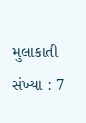મુલાકાતી સંખ્યા : 7